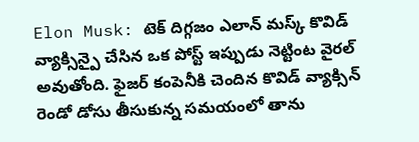Elon Musk: టెక్ దిగ్గజం ఎలాన్ మస్క్ కొవిడ్ వ్యాక్సిన్పై చేసిన ఒక పోస్ట్ ఇప్పుడు నెట్టింట వైరల్ అవుతోంది. ఫైజర్ కంపెనీకి చెందిన కొవిడ్ వ్యాక్సిన్ రెండో డోసు తీసుకున్న సమయంలో తాను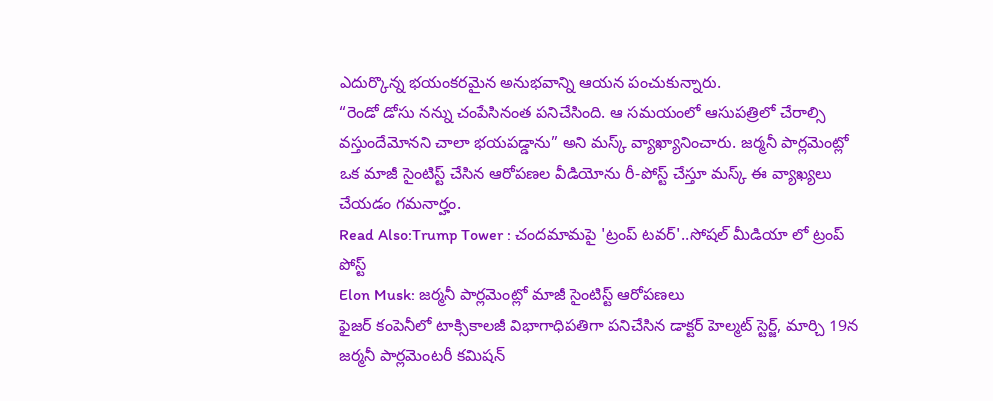ఎదుర్కొన్న భయంకరమైన అనుభవాన్ని ఆయన పంచుకున్నారు.
“రెండో డోసు నన్ను చంపేసినంత పనిచేసింది. ఆ సమయంలో ఆసుపత్రిలో చేరాల్సి వస్తుందేమోనని చాలా భయపడ్డాను” అని మస్క్ వ్యాఖ్యానించారు. జర్మనీ పార్లమెంట్లో ఒక మాజీ సైంటిస్ట్ చేసిన ఆరోపణల వీడియోను రీ-పోస్ట్ చేస్తూ మస్క్ ఈ వ్యాఖ్యలు చేయడం గమనార్హం.
Read Also:Trump Tower : చందమామపై 'ట్రంప్ టవర్'..సోషల్ మీడియా లో ట్రంప్ పోస్ట్
Elon Musk: జర్మనీ పార్లమెంట్లో మాజీ సైంటిస్ట్ ఆరోపణలు
ఫైజర్ కంపెనీలో టాక్సికాలజీ విభాగాధిపతిగా పనిచేసిన డాక్టర్ హెల్మట్ స్టెర్జ్, మార్చి 19న జర్మనీ పార్లమెంటరీ కమిషన్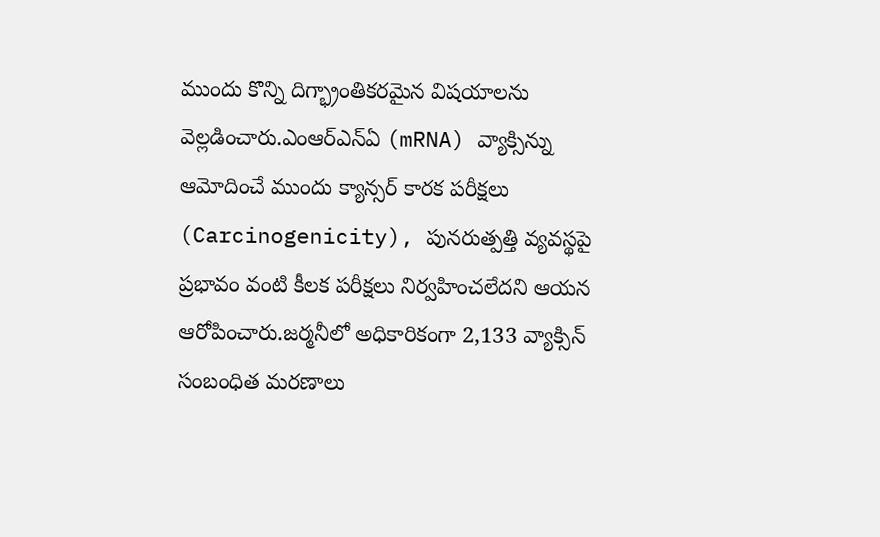ముందు కొన్ని దిగ్భ్రాంతికరమైన విషయాలను వెల్లడించారు.ఎంఆర్ఎన్ఏ (mRNA) వ్యాక్సిన్ను ఆమోదించే ముందు క్యాన్సర్ కారక పరీక్షలు (Carcinogenicity), పునరుత్పత్తి వ్యవస్థపై ప్రభావం వంటి కీలక పరీక్షలు నిర్వహించలేదని ఆయన ఆరోపించారు.జర్మనీలో అధికారికంగా 2,133 వ్యాక్సిన్ సంబంధిత మరణాలు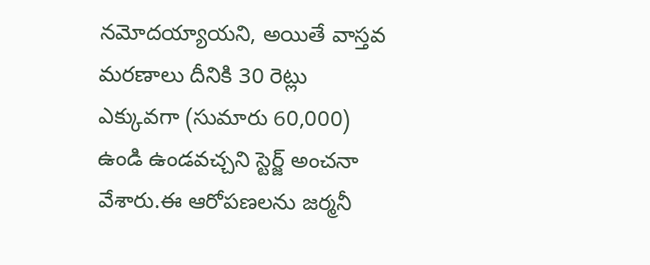నమోదయ్యాయని, అయితే వాస్తవ మరణాలు దీనికి 30 రెట్లు ఎక్కువగా (సుమారు 60,000) ఉండి ఉండవచ్చని స్టెర్జ్ అంచనా వేశారు.ఈ ఆరోపణలను జర్మనీ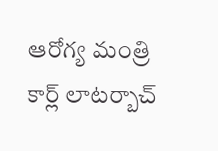ఆరోగ్య మంత్రి కార్ల్ లాటర్బాచ్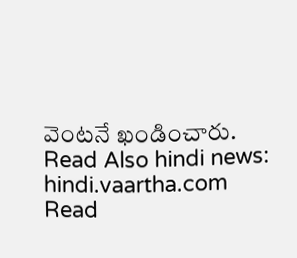వెంటనే ఖండించారు.
Read Also hindi news: hindi.vaartha.com
Read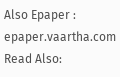Also Epaper : epaper.vaartha.com
Read Also: